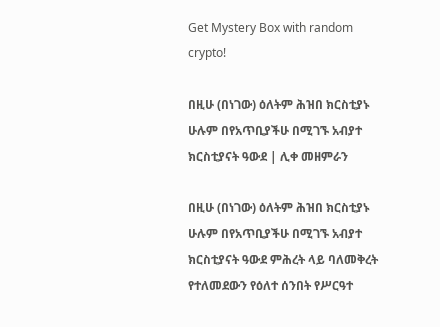Get Mystery Box with random crypto!

በዚሁ (በነገው) ዕለትም ሕዝበ ክርስቲያኑ ሁሉም በየአጥቢያችሁ በሚገኙ አብያተ ክርስቲያናት ዓውደ | ሊቀ መዘምራን

በዚሁ (በነገው) ዕለትም ሕዝበ ክርስቲያኑ ሁሉም በየአጥቢያችሁ በሚገኙ አብያተ ክርስቲያናት ዓውደ ምሕረት ላይ ባለመቅረት የተለመደውን የዕለተ ሰንበት የሥርዓተ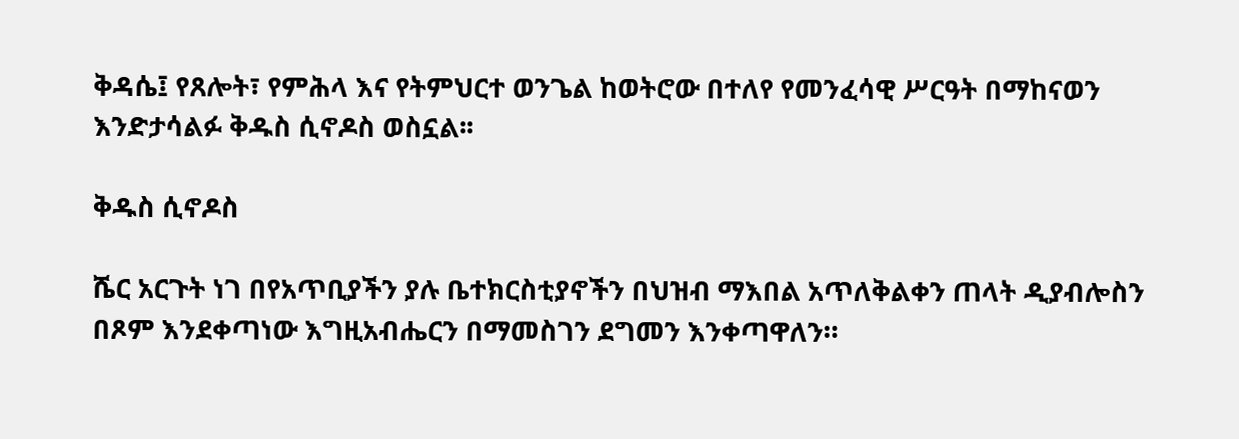ቅዳሴ፤ የጸሎት፣ የምሕላ እና የትምህርተ ወንጌል ከወትሮው በተለየ የመንፈሳዊ ሥርዓት በማከናወን እንድታሳልፉ ቅዱስ ሲኖዶስ ወስኗል፡፡

ቅዱስ ሲኖዶስ

ሼር አርጉት ነገ በየአጥቢያችን ያሉ ቤተክርስቲያኖችን በህዝብ ማእበል አጥለቅልቀን ጠላት ዲያብሎስን በጾም እንደቀጣነው እግዚአብሔርን በማመስገን ደግመን እንቀጣዋለን።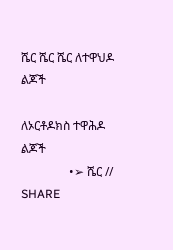ሼር ሼር ሼር ለተዋህዶ ልጆች

ለኦርቶዶክስ ተዋሕዶ ልጆች
                •➢ ሼር // SHARE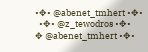•✥• @abenet_tmhert •✥•
  •✥• @z_tewodros •✥•
✥ @abenet_tmhert •✥•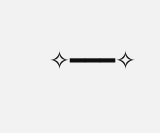✧━━━✧